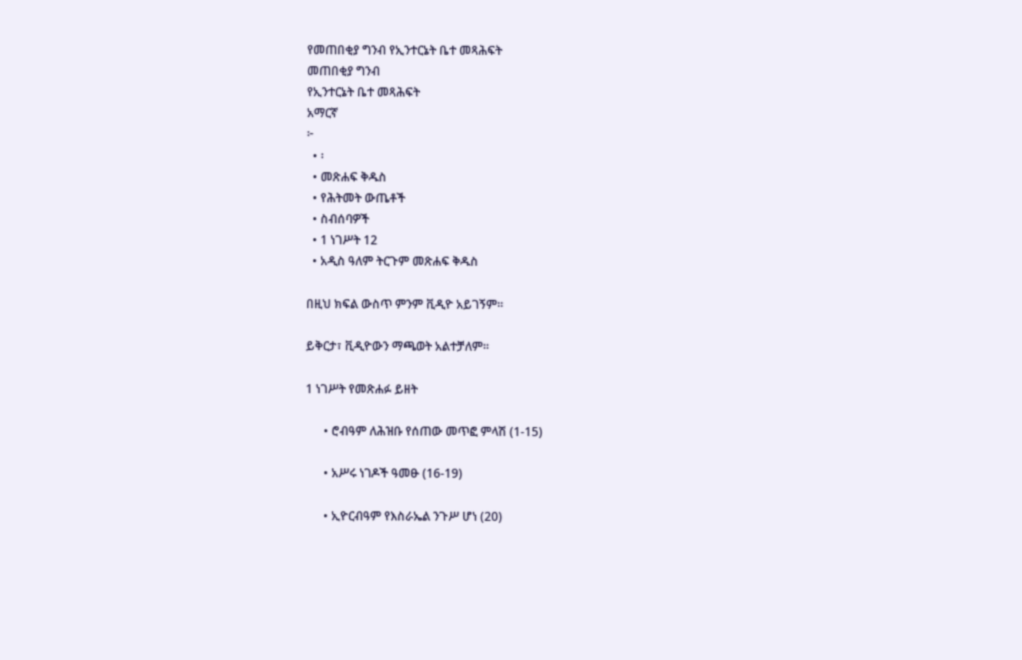የመጠበቂያ ግንብ የኢንተርኔት ቤተ መጻሕፍት
መጠበቂያ ግንብ
የኢንተርኔት ቤተ መጻሕፍት
አማርኛ
፦
  • ፡
  • መጽሐፍ ቅዱስ
  • የሕትመት ውጤቶች
  • ስብሰባዎች
  • 1 ነገሥት 12
  • አዲስ ዓለም ትርጉም መጽሐፍ ቅዱስ

በዚህ ክፍል ውስጥ ምንም ቪዲዮ አይገኝም።

ይቅርታ፣ ቪዲዮውን ማጫወት አልተቻለም።

1 ነገሥት የመጽሐፉ ይዘት

      • ሮብዓም ለሕዝቡ የሰጠው መጥፎ ምላሽ (1-15)

      • አሥሩ ነገዶች ዓመፁ (16-19)

      • ኢዮርብዓም የእስራኤል ንጉሥ ሆነ (20)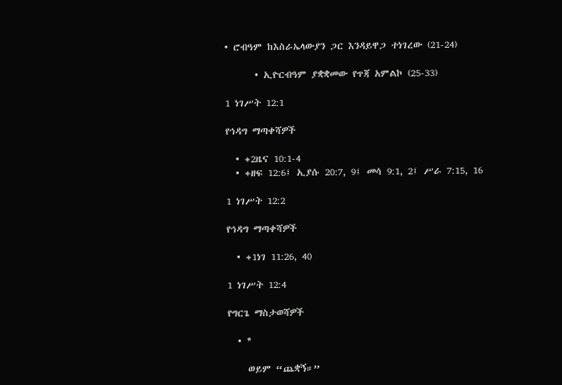• ሮብዓም ከእስራኤላውያን ጋር እንዳይዋጋ ተነገረው (21-24)

      • ኢዮርብዓም ያቋቋመው የጥጃ አምልኮ (25-33)

1 ነገሥት 12:1

የኅዳግ ማጣቀሻዎች

  • +2ዜና 10:1-4
  • +ዘፍ 12:6፤ ኢያሱ 20:7, 9፤ መሳ 9:1, 2፤ ሥራ 7:15, 16

1 ነገሥት 12:2

የኅዳግ ማጣቀሻዎች

  • +1ነገ 11:26, 40

1 ነገሥት 12:4

የግርጌ ማስታወሻዎች

  • *

    ወይም “ጨቋኝ።”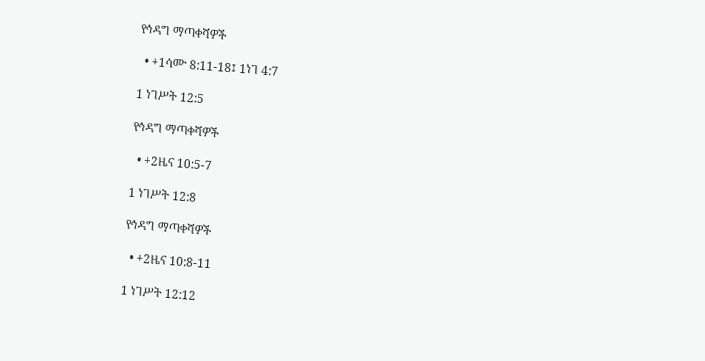የኅዳግ ማጣቀሻዎች

  • +1ሳሙ 8:11-18፤ 1ነገ 4:7

1 ነገሥት 12:5

የኅዳግ ማጣቀሻዎች

  • +2ዜና 10:5-7

1 ነገሥት 12:8

የኅዳግ ማጣቀሻዎች

  • +2ዜና 10:8-11

1 ነገሥት 12:12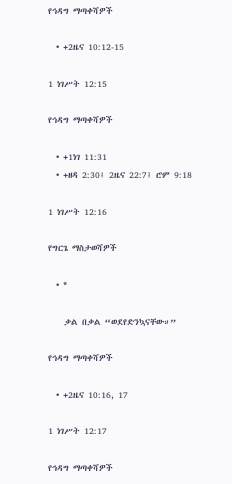የኅዳግ ማጣቀሻዎች

  • +2ዜና 10:12-15

1 ነገሥት 12:15

የኅዳግ ማጣቀሻዎች

  • +1ነገ 11:31
  • +ዘዳ 2:30፤ 2ዜና 22:7፤ ሮም 9:18

1 ነገሥት 12:16

የግርጌ ማስታወሻዎች

  • *

    ቃል በቃል “ወደየድንኳናቸው።”

የኅዳግ ማጣቀሻዎች

  • +2ዜና 10:16, 17

1 ነገሥት 12:17

የኅዳግ ማጣቀሻዎች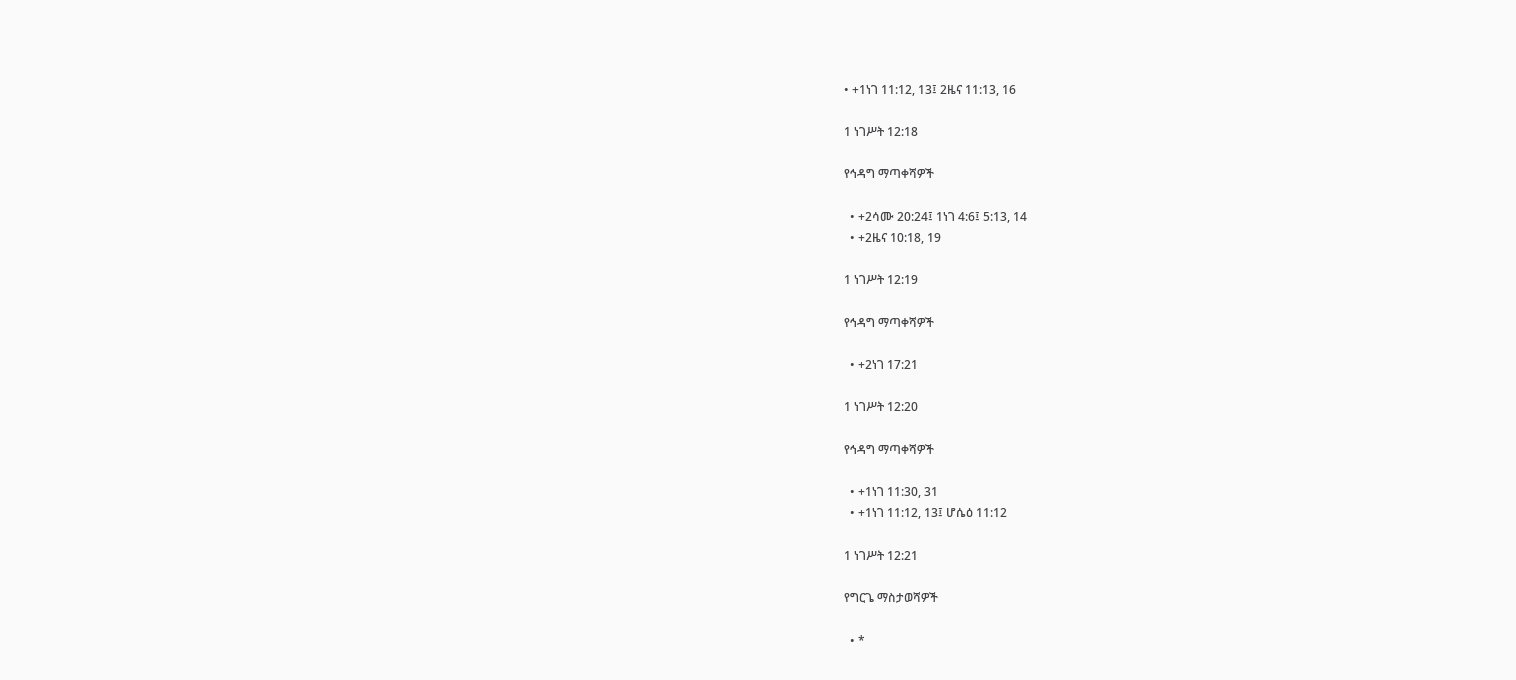• +1ነገ 11:12, 13፤ 2ዜና 11:13, 16

1 ነገሥት 12:18

የኅዳግ ማጣቀሻዎች

  • +2ሳሙ 20:24፤ 1ነገ 4:6፤ 5:13, 14
  • +2ዜና 10:18, 19

1 ነገሥት 12:19

የኅዳግ ማጣቀሻዎች

  • +2ነገ 17:21

1 ነገሥት 12:20

የኅዳግ ማጣቀሻዎች

  • +1ነገ 11:30, 31
  • +1ነገ 11:12, 13፤ ሆሴዕ 11:12

1 ነገሥት 12:21

የግርጌ ማስታወሻዎች

  • *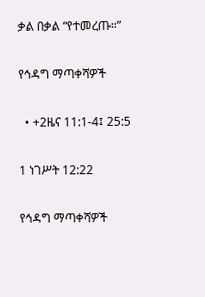ቃል በቃል “የተመረጡ።”

የኅዳግ ማጣቀሻዎች

  • +2ዜና 11:1-4፤ 25:5

1 ነገሥት 12:22

የኅዳግ ማጣቀሻዎች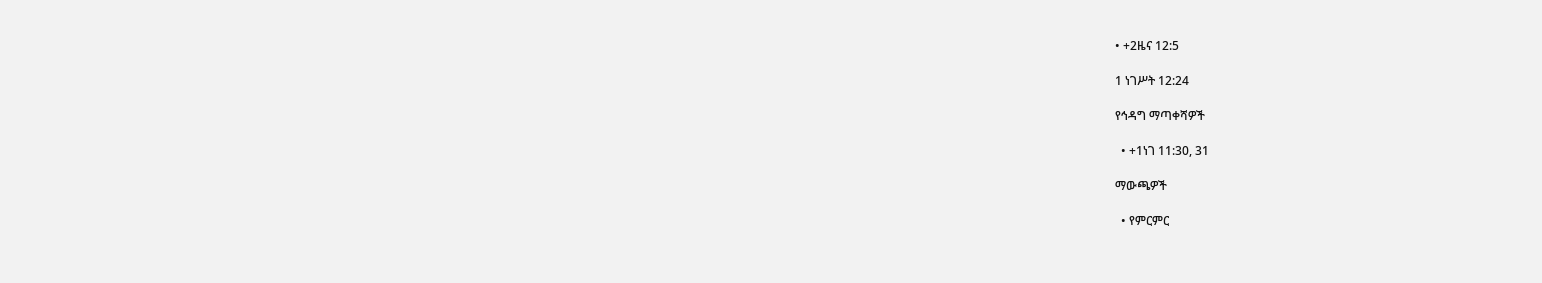• +2ዜና 12:5

1 ነገሥት 12:24

የኅዳግ ማጣቀሻዎች

  • +1ነገ 11:30, 31

ማውጫዎች

  • የምርምር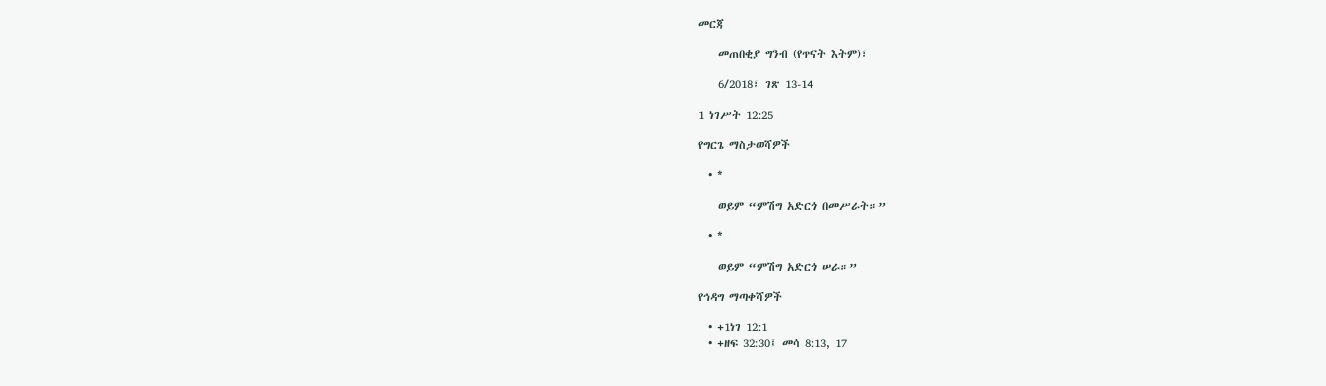መርጃ

    መጠበቂያ ግንብ (የጥናት እትም)፣

    6/2018፣ ገጽ 13-14

1 ነገሥት 12:25

የግርጌ ማስታወሻዎች

  • *

    ወይም “ምሽግ አድርጎ በመሥራት።”

  • *

    ወይም “ምሽግ አድርጎ ሠራ።”

የኅዳግ ማጣቀሻዎች

  • +1ነገ 12:1
  • +ዘፍ 32:30፤ መሳ 8:13, 17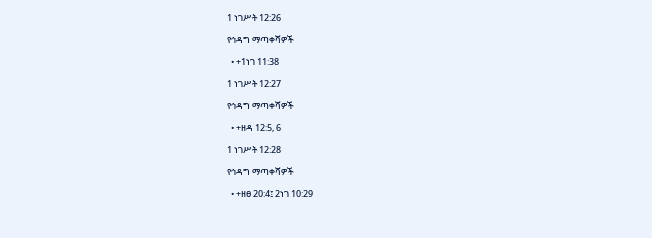1 ነገሥት 12:26

የኅዳግ ማጣቀሻዎች

  • +1ነገ 11:38

1 ነገሥት 12:27

የኅዳግ ማጣቀሻዎች

  • +ዘዳ 12:5, 6

1 ነገሥት 12:28

የኅዳግ ማጣቀሻዎች

  • +ዘፀ 20:4፤ 2ነገ 10:29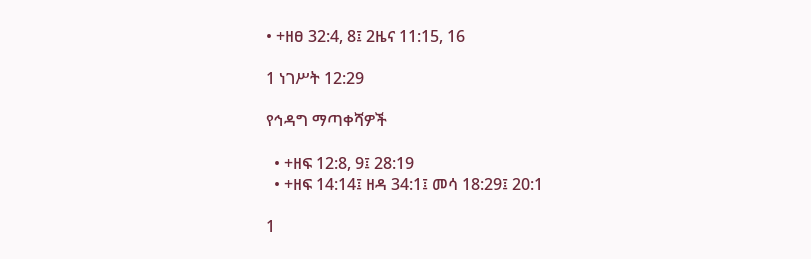• +ዘፀ 32:4, 8፤ 2ዜና 11:15, 16

1 ነገሥት 12:29

የኅዳግ ማጣቀሻዎች

  • +ዘፍ 12:8, 9፤ 28:19
  • +ዘፍ 14:14፤ ዘዳ 34:1፤ መሳ 18:29፤ 20:1

1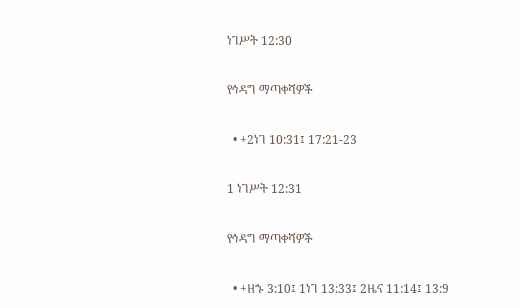ነገሥት 12:30

የኅዳግ ማጣቀሻዎች

  • +2ነገ 10:31፤ 17:21-23

1 ነገሥት 12:31

የኅዳግ ማጣቀሻዎች

  • +ዘኁ 3:10፤ 1ነገ 13:33፤ 2ዜና 11:14፤ 13:9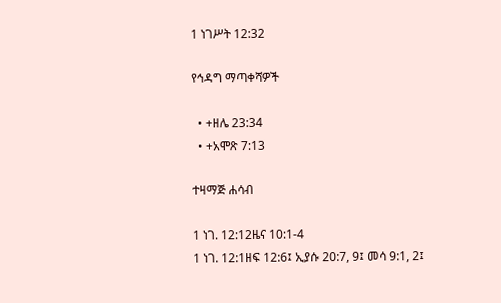1 ነገሥት 12:32

የኅዳግ ማጣቀሻዎች

  • +ዘሌ 23:34
  • +አሞጽ 7:13

ተዛማጅ ሐሳብ

1 ነገ. 12:12ዜና 10:1-4
1 ነገ. 12:1ዘፍ 12:6፤ ኢያሱ 20:7, 9፤ መሳ 9:1, 2፤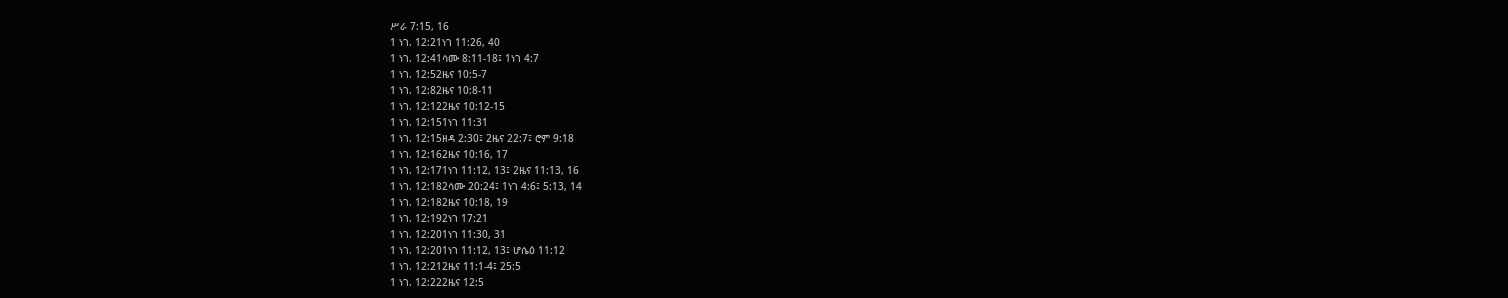ሥራ 7:15, 16
1 ነገ. 12:21ነገ 11:26, 40
1 ነገ. 12:41ሳሙ 8:11-18፤ 1ነገ 4:7
1 ነገ. 12:52ዜና 10:5-7
1 ነገ. 12:82ዜና 10:8-11
1 ነገ. 12:122ዜና 10:12-15
1 ነገ. 12:151ነገ 11:31
1 ነገ. 12:15ዘዳ 2:30፤ 2ዜና 22:7፤ ሮም 9:18
1 ነገ. 12:162ዜና 10:16, 17
1 ነገ. 12:171ነገ 11:12, 13፤ 2ዜና 11:13, 16
1 ነገ. 12:182ሳሙ 20:24፤ 1ነገ 4:6፤ 5:13, 14
1 ነገ. 12:182ዜና 10:18, 19
1 ነገ. 12:192ነገ 17:21
1 ነገ. 12:201ነገ 11:30, 31
1 ነገ. 12:201ነገ 11:12, 13፤ ሆሴዕ 11:12
1 ነገ. 12:212ዜና 11:1-4፤ 25:5
1 ነገ. 12:222ዜና 12:5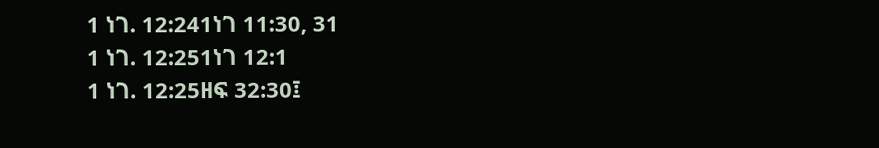1 ነገ. 12:241ነገ 11:30, 31
1 ነገ. 12:251ነገ 12:1
1 ነገ. 12:25ዘፍ 32:30፤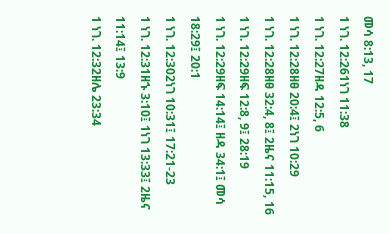መሳ 8:13, 17
1 ነገ. 12:261ነገ 11:38
1 ነገ. 12:27ዘዳ 12:5, 6
1 ነገ. 12:28ዘፀ 20:4፤ 2ነገ 10:29
1 ነገ. 12:28ዘፀ 32:4, 8፤ 2ዜና 11:15, 16
1 ነገ. 12:29ዘፍ 12:8, 9፤ 28:19
1 ነገ. 12:29ዘፍ 14:14፤ ዘዳ 34:1፤ መሳ 18:29፤ 20:1
1 ነገ. 12:302ነገ 10:31፤ 17:21-23
1 ነገ. 12:31ዘኁ 3:10፤ 1ነገ 13:33፤ 2ዜና 11:14፤ 13:9
1 ነገ. 12:32ዘሌ 23:34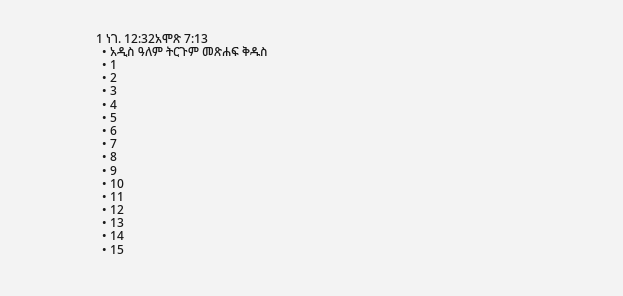1 ነገ. 12:32አሞጽ 7:13
  • አዲስ ዓለም ትርጉም መጽሐፍ ቅዱስ
  • 1
  • 2
  • 3
  • 4
  • 5
  • 6
  • 7
  • 8
  • 9
  • 10
  • 11
  • 12
  • 13
  • 14
  • 15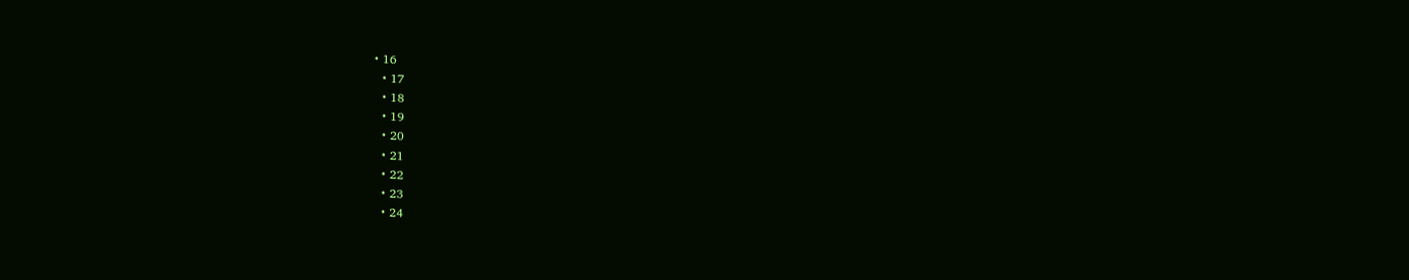• 16
  • 17
  • 18
  • 19
  • 20
  • 21
  • 22
  • 23
  • 24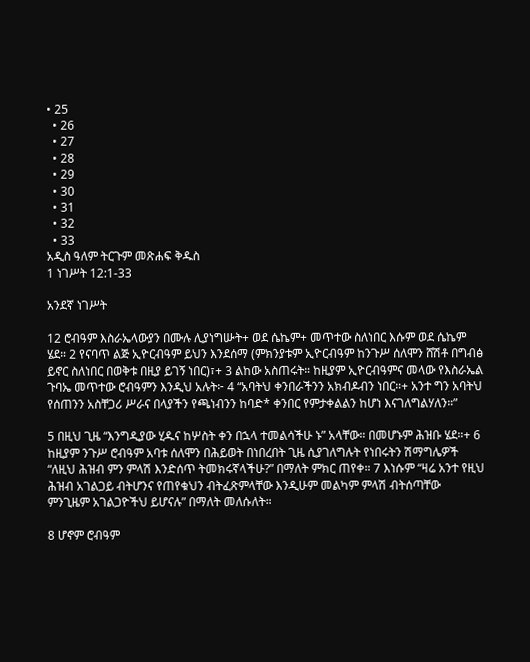• 25
  • 26
  • 27
  • 28
  • 29
  • 30
  • 31
  • 32
  • 33
አዲስ ዓለም ትርጉም መጽሐፍ ቅዱስ
1 ነገሥት 12:1-33

አንደኛ ነገሥት

12 ሮብዓም እስራኤላውያን በሙሉ ሊያነግሡት+ ወደ ሴኬም+ መጥተው ስለነበር እሱም ወደ ሴኬም ሄደ። 2 የናባጥ ልጅ ኢዮርብዓም ይህን እንደሰማ (ምክንያቱም ኢዮርብዓም ከንጉሥ ሰለሞን ሸሽቶ በግብፅ ይኖር ስለነበር በወቅቱ በዚያ ይገኝ ነበር)፣+ 3 ልከው አስጠሩት። ከዚያም ኢዮርብዓምና መላው የእስራኤል ጉባኤ መጥተው ሮብዓምን እንዲህ አሉት፦ 4 “አባትህ ቀንበራችንን አክብዶብን ነበር።+ አንተ ግን አባትህ የሰጠንን አስቸጋሪ ሥራና በላያችን የጫነብንን ከባድ* ቀንበር የምታቀልልን ከሆነ እናገለግልሃለን።”

5 በዚህ ጊዜ “እንግዲያው ሂዱና ከሦስት ቀን በኋላ ተመልሳችሁ ኑ” አላቸው። በመሆኑም ሕዝቡ ሄደ።+ 6 ከዚያም ንጉሥ ሮብዓም አባቱ ሰለሞን በሕይወት በነበረበት ጊዜ ሲያገለግሉት የነበሩትን ሽማግሌዎች “ለዚህ ሕዝብ ምን ምላሽ እንድሰጥ ትመክሩኛላችሁ?” በማለት ምክር ጠየቀ። 7 እነሱም “ዛሬ አንተ የዚህ ሕዝብ አገልጋይ ብትሆንና የጠየቁህን ብትፈጽምላቸው እንዲሁም መልካም ምላሽ ብትሰጣቸው ምንጊዜም አገልጋዮችህ ይሆናሉ” በማለት መለሱለት።

8 ሆኖም ሮብዓም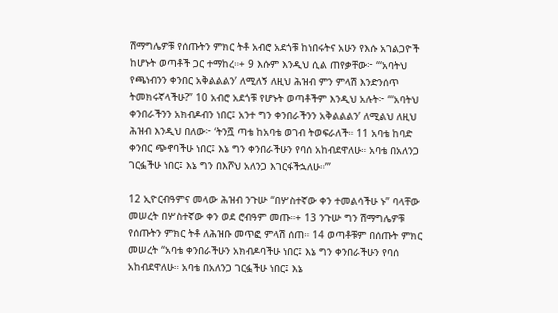ሽማግሌዎቹ የሰጡትን ምክር ትቶ አብሮ አደጎቹ ከነበሩትና አሁን የእሱ አገልጋዮች ከሆኑት ወጣቶች ጋር ተማከረ።+ 9 እሱም እንዲህ ሲል ጠየቃቸው፦ “‘አባትህ የጫነብንን ቀንበር አቅልልልን’ ለሚለኝ ለዚህ ሕዝብ ምን ምላሽ እንድንሰጥ ትመክሩኛላችሁ?” 10 አብሮ አደጎቹ የሆኑት ወጣቶችም እንዲህ አሉት፦ “‘አባትህ ቀንበራችንን አክብዶብን ነበር፤ አንተ ግን ቀንበራችንን አቅልልልን’ ለሚልህ ለዚህ ሕዝብ እንዲህ በለው፦ ‘ትንሿ ጣቴ ከአባቴ ወገብ ትወፍራለች። 11 አባቴ ከባድ ቀንበር ጭኖባችሁ ነበር፤ እኔ ግን ቀንበራችሁን የባሰ አከብደዋለሁ። አባቴ በአለንጋ ገርፏችሁ ነበር፤ እኔ ግን በእሾህ አለንጋ እገርፋችኋለሁ።’”

12 ኢዮርብዓምና መላው ሕዝብ ንጉሡ “በሦስተኛው ቀን ተመልሳችሁ ኑ” ባላቸው መሠረት በሦስተኛው ቀን ወደ ሮብዓም መጡ።+ 13 ንጉሡ ግን ሽማግሌዎቹ የሰጡትን ምክር ትቶ ለሕዝቡ መጥፎ ምላሽ ሰጠ። 14 ወጣቶቹም በሰጡት ምክር መሠረት “አባቴ ቀንበራችሁን አክብዶባችሁ ነበር፤ እኔ ግን ቀንበራችሁን የባሰ አከብደዋለሁ። አባቴ በአለንጋ ገርፏችሁ ነበር፤ እኔ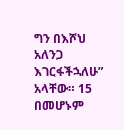ግን በእሾህ አለንጋ እገርፋችኋለሁ” አላቸው። 15 በመሆኑም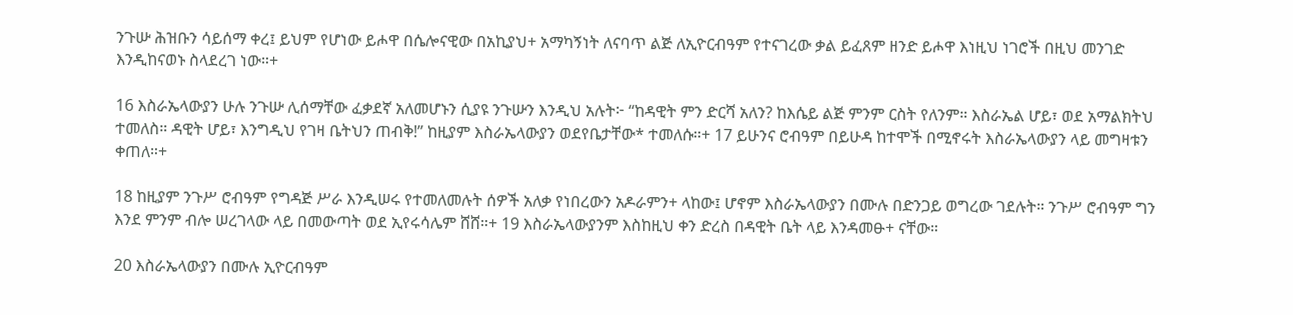ንጉሡ ሕዝቡን ሳይሰማ ቀረ፤ ይህም የሆነው ይሖዋ በሴሎናዊው በአኪያህ+ አማካኝነት ለናባጥ ልጅ ለኢዮርብዓም የተናገረው ቃል ይፈጸም ዘንድ ይሖዋ እነዚህ ነገሮች በዚህ መንገድ እንዲከናወኑ ስላደረገ ነው።+

16 እስራኤላውያን ሁሉ ንጉሡ ሊሰማቸው ፈቃደኛ አለመሆኑን ሲያዩ ንጉሡን እንዲህ አሉት፦ “ከዳዊት ምን ድርሻ አለን? ከእሴይ ልጅ ምንም ርስት የለንም። እስራኤል ሆይ፣ ወደ አማልክትህ ተመለስ። ዳዊት ሆይ፣ እንግዲህ የገዛ ቤትህን ጠብቅ!” ከዚያም እስራኤላውያን ወደየቤታቸው* ተመለሱ።+ 17 ይሁንና ሮብዓም በይሁዳ ከተሞች በሚኖሩት እስራኤላውያን ላይ መግዛቱን ቀጠለ።+

18 ከዚያም ንጉሥ ሮብዓም የግዳጅ ሥራ እንዲሠሩ የተመለመሉት ሰዎች አለቃ የነበረውን አዶራምን+ ላከው፤ ሆኖም እስራኤላውያን በሙሉ በድንጋይ ወግረው ገደሉት። ንጉሥ ሮብዓም ግን እንደ ምንም ብሎ ሠረገላው ላይ በመውጣት ወደ ኢየሩሳሌም ሸሸ።+ 19 እስራኤላውያንም እስከዚህ ቀን ድረስ በዳዊት ቤት ላይ እንዳመፁ+ ናቸው።

20 እስራኤላውያን በሙሉ ኢዮርብዓም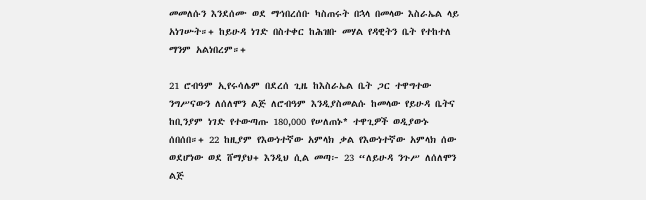መመለሱን እንደሰሙ ወደ ማኅበረሰቡ ካስጠሩት በኋላ በመላው እስራኤል ላይ አነገሡት።+ ከይሁዳ ነገድ በስተቀር ከሕዝቡ መሃል የዳዊትን ቤት የተከተለ ማንም አልነበረም።+

21 ሮብዓም ኢየሩሳሌም በደረሰ ጊዜ ከእስራኤል ቤት ጋር ተዋግተው ንግሥናውን ለሰለሞን ልጅ ለሮብዓም እንዲያስመልሱ ከመላው የይሁዳ ቤትና ከቢንያም ነገድ የተውጣጡ 180,000 የሠለጠኑ* ተዋጊዎች ወዲያውኑ ሰበሰበ።+ 22 ከዚያም የእውነተኛው አምላክ ቃል የእውነተኛው አምላክ ሰው ወደሆነው ወደ ሸማያህ+ እንዲህ ሲል መጣ፦ 23 “ለይሁዳ ንጉሥ ለሰለሞን ልጅ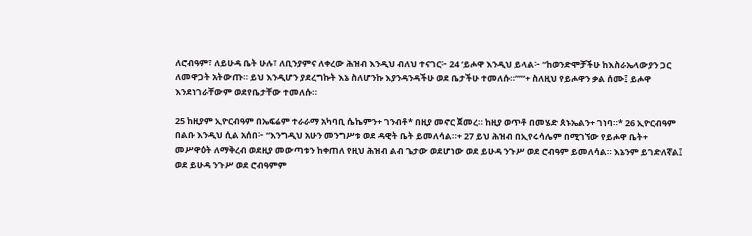ለሮብዓም፣ ለይሁዳ ቤት ሁሉ፣ ለቢንያምና ለቀረው ሕዝብ እንዲህ ብለህ ተናገር፦ 24 ‘ይሖዋ እንዲህ ይላል፦ “ከወንድሞቻችሁ ከእስራኤላውያን ጋር ለመዋጋት አትውጡ። ይህ እንዲሆን ያደረግኩት እኔ ስለሆንኩ እያንዳንዳችሁ ወደ ቤታችሁ ተመለሱ።”’”+ ስለዚህ የይሖዋን ቃል ሰሙ፤ ይሖዋ እንደነገራቸውም ወደየቤታቸው ተመለሱ።

25 ከዚያም ኢዮርብዓም በኤፍሬም ተራራማ አካባቢ ሴኬምን+ ገንብቶ* በዚያ መኖር ጀመረ። ከዚያ ወጥቶ በመሄድ ጰኑኤልን+ ገነባ።* 26 ኢዮርብዓም በልቡ እንዲህ ሲል አሰበ፦ “እንግዲህ አሁን መንግሥቱ ወደ ዳዊት ቤት ይመለሳል።+ 27 ይህ ሕዝብ በኢየሩሳሌም በሚገኘው የይሖዋ ቤት+ መሥዋዕት ለማቅረብ ወደዚያ መውጣቱን ከቀጠለ የዚህ ሕዝብ ልብ ጌታው ወደሆነው ወደ ይሁዳ ንጉሥ ወደ ሮብዓም ይመለሳል። እኔንም ይገድለኛል፤ ወደ ይሁዳ ንጉሥ ወደ ሮብዓምም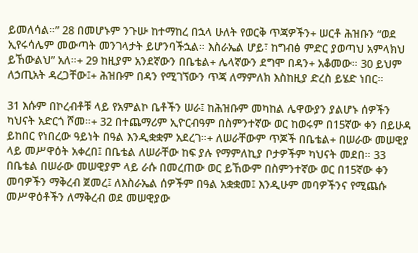ይመለሳል።” 28 በመሆኑም ንጉሡ ከተማከረ በኋላ ሁለት የወርቅ ጥጃዎችን+ ሠርቶ ሕዝቡን “ወደ ኢየሩሳሌም መውጣት መንገላታት ይሆንባችኋል። እስራኤል ሆይ፣ ከግብፅ ምድር ያወጣህ አምላክህ ይኸውልህ” አለ።+ 29 ከዚያም አንደኛውን በቤቴል+ ሌላኛውን ደግሞ በዳን+ አቆመው። 30 ይህም ለኃጢአት ዳረጋቸው፤+ ሕዝቡም በዳን የሚገኘውን ጥጃ ለማምለክ እስከዚያ ድረስ ይሄድ ነበር።

31 እሱም በኮረብቶቹ ላይ የአምልኮ ቤቶችን ሠራ፤ ከሕዝቡም መካከል ሌዋውያን ያልሆኑ ሰዎችን ካህናት አድርጎ ሾመ።+ 32 በተጨማሪም ኢዮርብዓም በስምንተኛው ወር ከወሩም በ15ኛው ቀን በይሁዳ ይከበር የነበረው ዓይነት በዓል እንዲቋቋም አደረገ።+ ለሠራቸውም ጥጆች በቤቴል+ በሠራው መሠዊያ ላይ መሥዋዕት አቀረበ፤ በቤቴል ለሠራቸው ከፍ ያሉ የማምለኪያ ቦታዎችም ካህናት መደበ። 33 በቤቴል በሠራው መሠዊያም ላይ ራሱ በመረጠው ወር ይኸውም በስምንተኛው ወር በ15ኛው ቀን መባዎችን ማቅረብ ጀመረ፤ ለእስራኤል ሰዎችም በዓል አቋቋመ፤ እንዲሁም መባዎችንና የሚጨሱ መሥዋዕቶችን ለማቅረብ ወደ መሠዊያው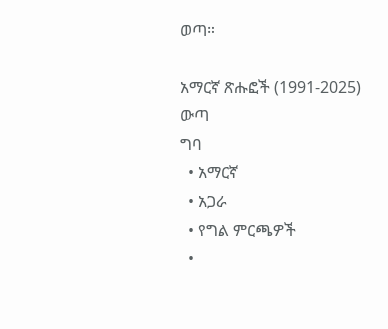ወጣ።

አማርኛ ጽሑፎች (1991-2025)
ውጣ
ግባ
  • አማርኛ
  • አጋራ
  • የግል ምርጫዎች
  •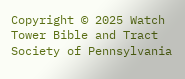Copyright © 2025 Watch Tower Bible and Tract Society of Pennsylvania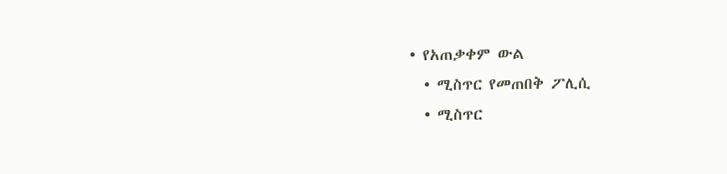• የአጠቃቀም ውል
  • ሚስጥር የመጠበቅ ፖሊሲ
  • ሚስጥር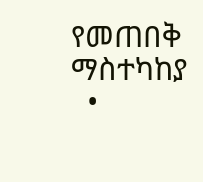የመጠበቅ ማስተካከያ
  •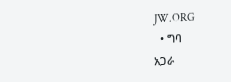JW.ORG
  • ግባ
አጋራ